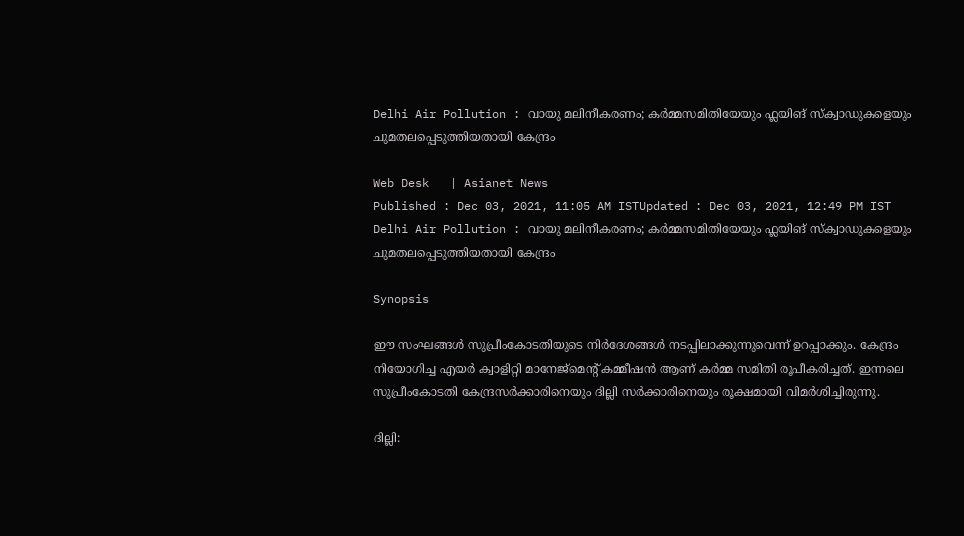Delhi Air Pollution : വായു മലിനീകരണം; കർമ്മസമിതിയേയും ഫ്ലയിങ് സ്ക്വാഡുകളെയും ചുമതലപ്പെടുത്തിയതായി കേന്ദ്രം

Web Desk   | Asianet News
Published : Dec 03, 2021, 11:05 AM ISTUpdated : Dec 03, 2021, 12:49 PM IST
Delhi Air Pollution : വായു മലിനീകരണം; കർമ്മസമിതിയേയും ഫ്ലയിങ് സ്ക്വാഡുകളെയും ചുമതലപ്പെടുത്തിയതായി കേന്ദ്രം

Synopsis

ഈ സംഘങ്ങൾ സുപ്രീംകോടതിയുടെ നിർദേശങ്ങൾ നടപ്പിലാക്കുന്നുവെന്ന് ഉറപ്പാക്കും. കേന്ദ്രം നിയോഗിച്ച എയർ ക്വാളിറ്റി മാനേജ്‌മെന്റ് കമ്മീഷൻ ആണ് കർമ്മ സമിതി രൂപീകരിച്ചത്. ഇന്നലെ സുപ്രീംകോടതി കേന്ദ്രസർക്കാരിനെയും ദില്ലി സർക്കാരിനെയും രൂക്ഷമായി വിമർശിച്ചിരുന്നു.

ദില്ലി: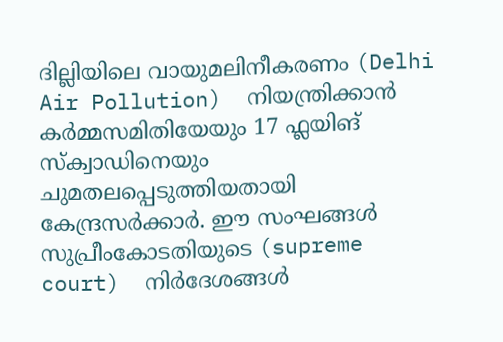ദില്ലിയിലെ വായുമലിനീകരണം (Delhi Air Pollution)  നിയന്ത്രിക്കാൻ കർമ്മസമിതിയേയും 17 ഫ്ലയിങ് സ്ക്വാഡിനെയും ചുമതലപ്പെടുത്തിയതായി കേന്ദ്രസർക്കാർ. ഈ സംഘങ്ങൾ സുപ്രീംകോടതിയുടെ (supreme court)  നിർദേശങ്ങൾ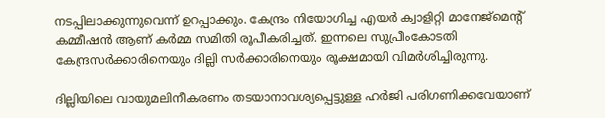നടപ്പിലാക്കുന്നുവെന്ന് ഉറപ്പാക്കും. കേന്ദ്രം നിയോഗിച്ച എയർ ക്വാളിറ്റി മാനേജ്‌മെന്റ് കമ്മീഷൻ ആണ് കർമ്മ സമിതി രൂപീകരിച്ചത്. ഇന്നലെ സുപ്രീംകോടതി കേന്ദ്രസർക്കാരിനെയും ദില്ലി സർക്കാരിനെയും രൂക്ഷമായി വിമർശിച്ചിരുന്നു.

ദില്ലിയിലെ വായുമലിനീകരണം തടയാനാവശ്യപ്പെട്ടുള്ള ഹർജി പരിഗണിക്കവേയാണ്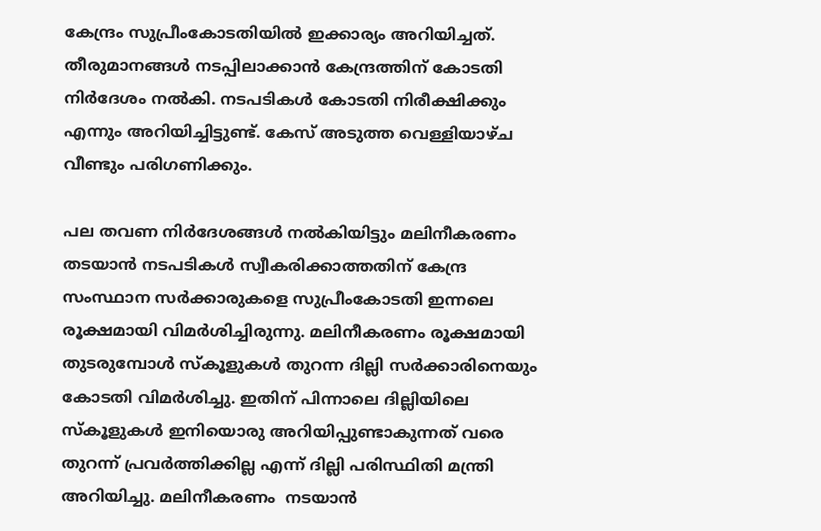കേന്ദ്രം സുപ്രീംകോടതിയിൽ ഇക്കാര്യം അറിയിച്ചത്. തീരുമാനങ്ങൾ നടപ്പിലാക്കാൻ കേന്ദ്രത്തിന് കോടതി നിർദേശം നൽകി. നടപടികൾ കോടതി നിരീക്ഷിക്കും എന്നും അറിയിച്ചിട്ടുണ്ട്. കേസ് അടുത്ത വെള്ളിയാഴ്ച വീണ്ടും പരിഗണിക്കും.

പല തവണ നിർദേശങ്ങൾ നൽകിയിട്ടും മലിനീകരണം തടയാൻ നടപടികൾ സ്വീകരിക്കാത്തതിന് കേന്ദ്ര സംസ്ഥാന സർക്കാരുകളെ സുപ്രീംകോടതി ഇന്നലെ രൂക്ഷമായി വിമർശിച്ചിരുന്നു. മലിനീകരണം രൂക്ഷമായി തുടരുമ്പോൾ സ്കൂളുകൾ തുറന്ന ദില്ലി സർക്കാരിനെയും കോടതി വിമർശിച്ചു. ഇതിന് പിന്നാലെ ദില്ലിയിലെ സ്കൂളുകൾ ഇനിയൊരു അറിയിപ്പുണ്ടാകുന്നത് വരെ തുറന്ന് പ്രവർത്തിക്കില്ല എന്ന് ദില്ലി പരിസ്ഥിതി മന്ത്രി അറിയിച്ചു. മലിനീകരണം  നടയാൻ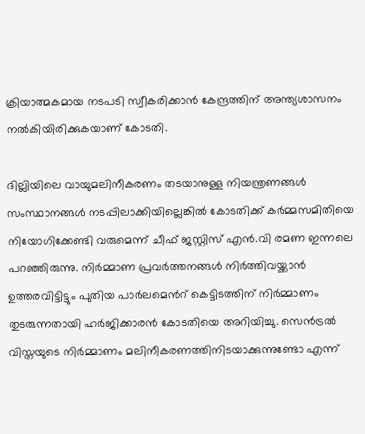ക്രിയാത്മകമായ നടപടി സ്വീകരിക്കാൻ കേന്ദ്രത്തിന് അന്ത്യശാസനം നൽകിയിരിക്കുകയാണ് കോടതി.

ദില്ലിയിലെ വായുമലിനീകരണം തടയാനുള്ള നിയന്ത്രണങ്ങൾ സംസ്ഥാനങ്ങൾ നടപ്പിലാക്കിയില്ലെങ്കിൽ കോടതിക്ക് കർമ്മസമിതിയെ നിയോഗിക്കേണ്ടി വരുമെന്ന് ചീഫ് ജസ്റ്റിസ് എൻ.വി രമണ ഇന്നലെ പറഞ്ഞിരുന്നു. നിർമ്മാണ പ്രവർത്തനങ്ങൾ നിർത്തിവയ്ക്കാൻ ഉത്തരവിട്ടിട്ടും പുതിയ പാർലമെൻറ് കെട്ടിടത്തിന് നിർമ്മാണം തുടരുന്നതായി ഹർജിക്കാരൻ കോടതിയെ അറിയിച്ചു. സെൻട്രൽ വിസ്തയുടെ നിർമ്മാണം മലിനീകരണത്തിനിടയാക്കുന്നുണ്ടോ എന്ന്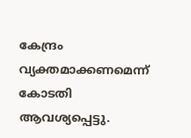കേന്ദ്രം വ്യക്തമാക്കണമെന്ന് കോടതി ആവശ്യപ്പെട്ടു.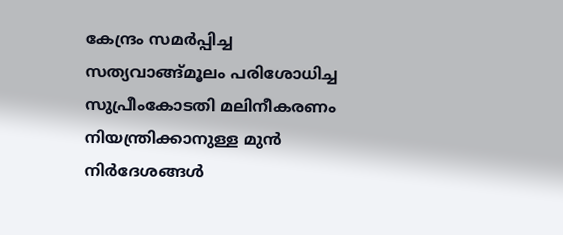കേന്ദ്രം സമർപ്പിച്ച സത്യവാങ്ങ്മൂലം പരിശോധിച്ച സുപ്രീംകോടതി മലിനീകരണം നിയന്ത്രിക്കാനുള്ള മുൻ നിർദേശങ്ങൾ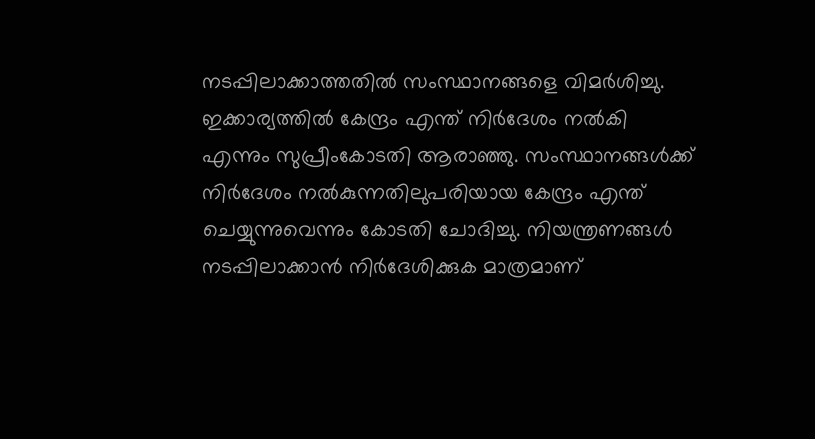നടപ്പിലാക്കാത്തതിൽ സംസ്ഥാനങ്ങളെ വിമർശിച്ചു. ഇക്കാര്യത്തിൽ കേന്ദ്രം എന്ത് നിർദേശം നൽകി എന്നും സുപ്രീംകോടതി ആരാഞ്ഞു. സംസ്ഥാനങ്ങൾക്ക് നിർദേശം നൽകുന്നതിലുപരിയായ കേന്ദ്രം എന്ത് ചെയ്യുന്നുവെന്നും കോടതി ചോദിച്ചു. നിയന്ത്രണങ്ങൾ നടപ്പിലാക്കാൻ നിർദേശിക്കുക മാത്രമാണ്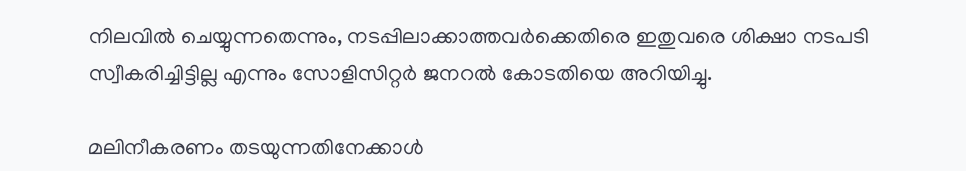നിലവിൽ ചെയ്യുന്നതെന്നും, നടപ്പിലാക്കാത്തവർക്കെതിരെ ഇതുവരെ ശിക്ഷാ നടപടി സ്വീകരിച്ചിട്ടില്ല എന്നും സോളിസിറ്റർ ജനറൽ കോടതിയെ അറിയിച്ചു.

മലിനീകരണം തടയുന്നതിനേക്കാൾ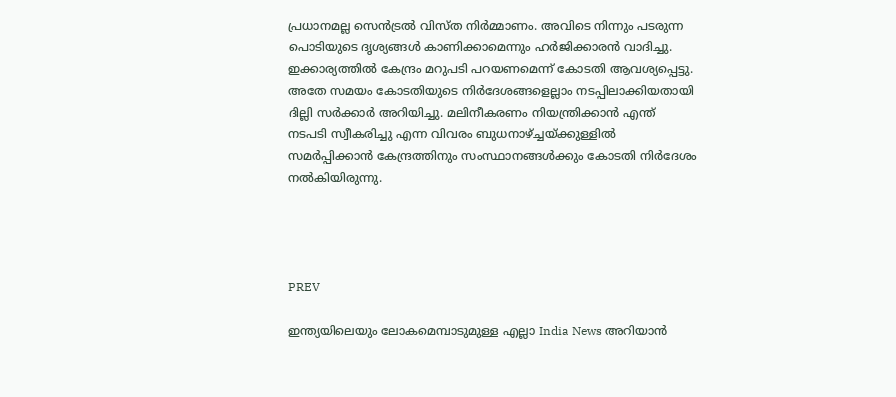പ്രധാനമല്ല സെൻട്രൽ വിസ്ത നിർമ്മാണം. അവിടെ നിന്നും പടരുന്ന പൊടിയുടെ ദൃശ്യങ്ങൾ കാണിക്കാമെന്നും ഹർജിക്കാരൻ വാദിച്ചു. ഇക്കാര്യത്തിൽ കേന്ദ്രം മറുപടി പറയണമെന്ന് കോടതി ആവശ്യപ്പെട്ടു. അതേ സമയം കോടതിയുടെ നിർദേശങ്ങളെല്ലാം നടപ്പിലാക്കിയതായി ദില്ലി സർക്കാർ അറിയിച്ചു. മലിനീകരണം നിയന്ത്രിക്കാൻ എന്ത് നടപടി സ്വീകരിച്ചു എന്ന വിവരം ബുധനാഴ്ച്ചയ്ക്കുള്ളിൽ സമർപ്പിക്കാൻ കേന്ദ്രത്തിനും സംസ്ഥാനങ്ങൾക്കും കോടതി നിർദേശം നൽകിയിരുന്നു.




PREV

ഇന്ത്യയിലെയും ലോകമെമ്പാടുമുള്ള എല്ലാ India News അറിയാൻ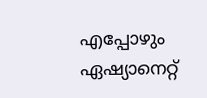എപ്പോഴും ഏഷ്യാനെറ്റ്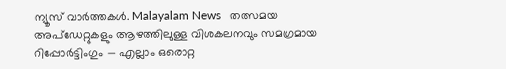ന്യൂസ് വാർത്തകൾ. Malayalam News   തത്സമയ അപ്‌ഡേറ്റുകളും ആഴത്തിലുള്ള വിശകലനവും സമഗ്രമായ റിപ്പോർട്ടിംഗും — എല്ലാം ഒരൊറ്റ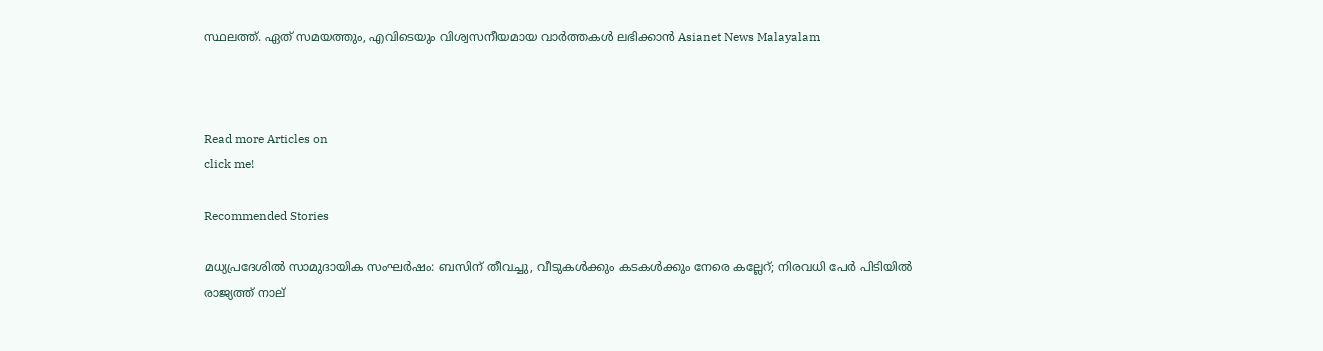സ്ഥലത്ത്. ഏത് സമയത്തും, എവിടെയും വിശ്വസനീയമായ വാർത്തകൾ ലഭിക്കാൻ Asianet News Malayalam



Read more Articles on
click me!

Recommended Stories

മധ്യപ്രദേശിൽ സാമുദായിക സംഘർഷം: ബസിന് തീവച്ചു, വീടുകൾക്കും കടകൾക്കും നേരെ കല്ലേറ്; നിരവധി പേർ പിടിയിൽ
രാജ്യത്ത് നാല്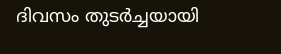ദിവസം തുടർച്ചയായി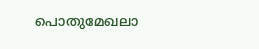പൊതുമേഖലാ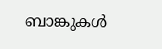ബാങ്കുകൾ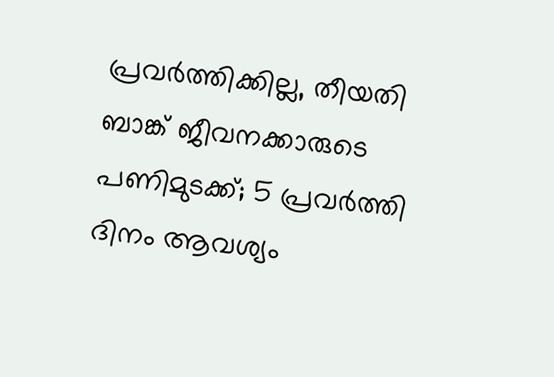പ്രവർത്തിക്കില്ല, തീയതി ബാങ്ക് ജീവനക്കാരുടെ പണിമുടക്ക്; 5 പ്രവർത്തി ദിനം ആവശ്യം